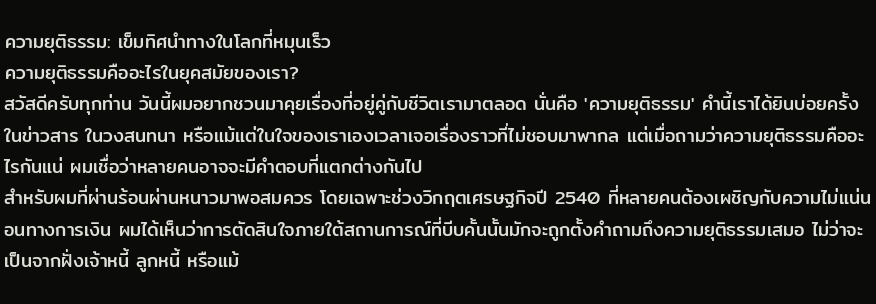ความยุติธรรม: เข็มทิศนำทางในโลกที่หมุนเร็ว
ความยุติธรรมคืออะไรในยุคสมัยของเรา?
สวัสดีครับทุกท่าน วันนี้ผมอยากชวนมาคุยเรื่องที่อยู่คู่กับชีวิตเรามาตลอด นั่นคือ 'ความยุติธรรม' คำนี้เราได้ยินบ่อยครั้งในข่าวสาร ในวงสนทนา หรือแม้แต่ในใจของเราเองเวลาเจอเรื่องราวที่ไม่ชอบมาพากล แต่เมื่อถามว่าความยุติธรรมคืออะไรกันแน่ ผมเชื่อว่าหลายคนอาจจะมีคำตอบที่แตกต่างกันไป
สำหรับผมที่ผ่านร้อนผ่านหนาวมาพอสมควร โดยเฉพาะช่วงวิกฤตเศรษฐกิจปี 2540 ที่หลายคนต้องเผชิญกับความไม่แน่นอนทางการเงิน ผมได้เห็นว่าการตัดสินใจภายใต้สถานการณ์ที่บีบคั้นนั้นมักจะถูกตั้งคำถามถึงความยุติธรรมเสมอ ไม่ว่าจะเป็นจากฝั่งเจ้าหนี้ ลูกหนี้ หรือแม้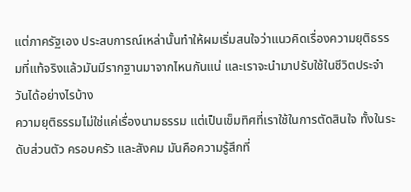แต่ภาครัฐเอง ประสบการณ์เหล่านั้นทำให้ผมเริ่มสนใจว่าแนวคิดเรื่องความยุติธรรมที่แท้จริงแล้วมันมีรากฐานมาจากไหนกันแน่ และเราจะนำมาปรับใช้ในชีวิตประจำวันได้อย่างไรบ้าง
ความยุติธรรมไม่ใช่แค่เรื่องนามธรรม แต่เป็นเข็มทิศที่เราใช้ในการตัดสินใจ ทั้งในระดับส่วนตัว ครอบครัว และสังคม มันคือความรู้สึกที่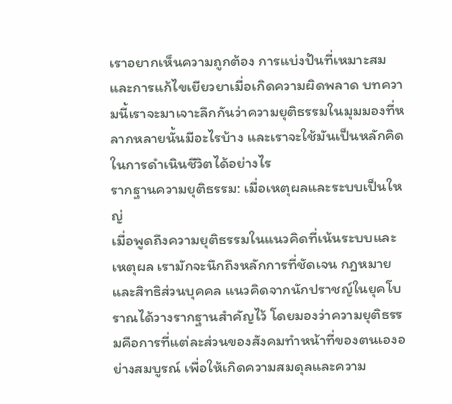เราอยากเห็นความถูกต้อง การแบ่งปันที่เหมาะสม และการแก้ไขเยียวยาเมื่อเกิดความผิดพลาด บทความนี้เราจะมาเจาะลึกกันว่าความยุติธรรมในมุมมองที่หลากหลายนั้นมีอะไรบ้าง และเราจะใช้มันเป็นหลักคิดในการดำเนินชีวิตได้อย่างไร
รากฐานความยุติธรรม: เมื่อเหตุผลและระบบเป็นใหญ่
เมื่อพูดถึงความยุติธรรมในแนวคิดที่เน้นระบบและเหตุผล เรามักจะนึกถึงหลักการที่ชัดเจน กฎหมาย และสิทธิส่วนบุคคล แนวคิดจากนักปราชญ์ในยุคโบราณได้วางรากฐานสำคัญไว้ โดยมองว่าความยุติธรรมคือการที่แต่ละส่วนของสังคมทำหน้าที่ของตนเองอย่างสมบูรณ์ เพื่อให้เกิดความสมดุลและความ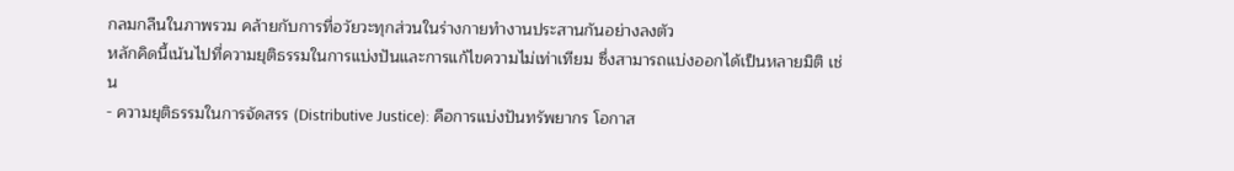กลมกลืนในภาพรวม คล้ายกับการที่อวัยวะทุกส่วนในร่างกายทำงานประสานกันอย่างลงตัว
หลักคิดนี้เน้นไปที่ความยุติธรรมในการแบ่งปันและการแก้ไขความไม่เท่าเทียม ซึ่งสามารถแบ่งออกได้เป็นหลายมิติ เช่น
- ความยุติธรรมในการจัดสรร (Distributive Justice): คือการแบ่งปันทรัพยากร โอกาส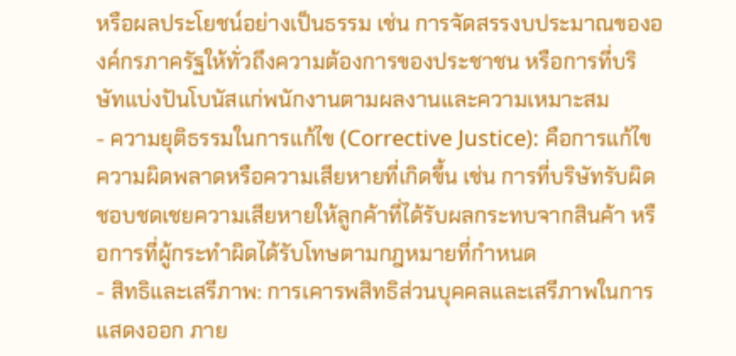หรือผลประโยชน์อย่างเป็นธรรม เช่น การจัดสรรงบประมาณขององค์กรภาครัฐให้ทั่วถึงความต้องการของประชาชน หรือการที่บริษัทแบ่งปันโบนัสแก่พนักงานตามผลงานและความเหมาะสม
- ความยุติธรรมในการแก้ไข (Corrective Justice): คือการแก้ไขความผิดพลาดหรือความเสียหายที่เกิดขึ้น เช่น การที่บริษัทรับผิดชอบชดเชยความเสียหายให้ลูกค้าที่ได้รับผลกระทบจากสินค้า หรือการที่ผู้กระทำผิดได้รับโทษตามกฎหมายที่กำหนด
- สิทธิและเสรีภาพ: การเคารพสิทธิส่วนบุคคลและเสรีภาพในการแสดงออก ภาย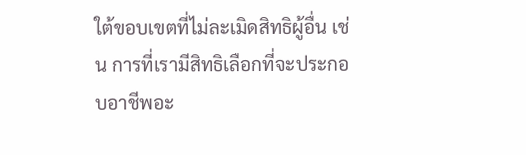ใต้ขอบเขตที่ไม่ละเมิดสิทธิผู้อื่น เช่น การที่เรามีสิทธิเลือกที่จะประกอบอาชีพอะ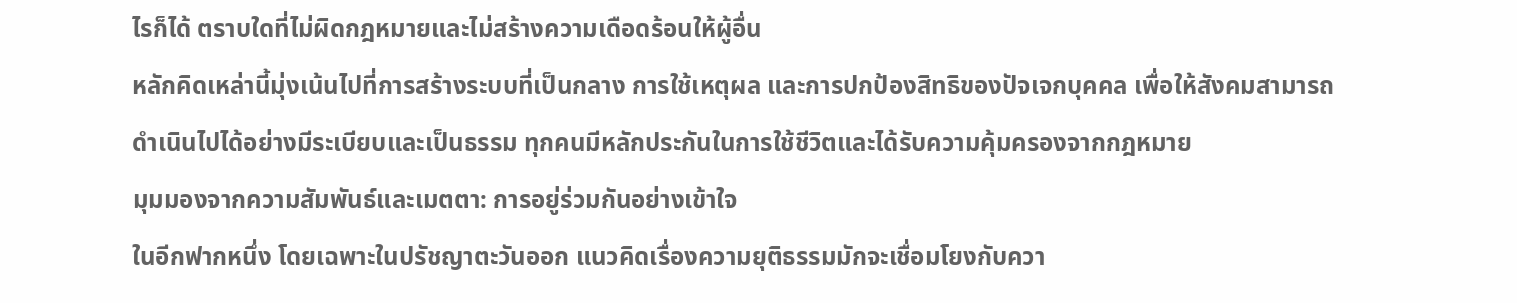ไรก็ได้ ตราบใดที่ไม่ผิดกฎหมายและไม่สร้างความเดือดร้อนให้ผู้อื่น
หลักคิดเหล่านี้มุ่งเน้นไปที่การสร้างระบบที่เป็นกลาง การใช้เหตุผล และการปกป้องสิทธิของปัจเจกบุคคล เพื่อให้สังคมสามารถดำเนินไปได้อย่างมีระเบียบและเป็นธรรม ทุกคนมีหลักประกันในการใช้ชีวิตและได้รับความคุ้มครองจากกฎหมาย
มุมมองจากความสัมพันธ์และเมตตา: การอยู่ร่วมกันอย่างเข้าใจ
ในอีกฟากหนึ่ง โดยเฉพาะในปรัชญาตะวันออก แนวคิดเรื่องความยุติธรรมมักจะเชื่อมโยงกับควา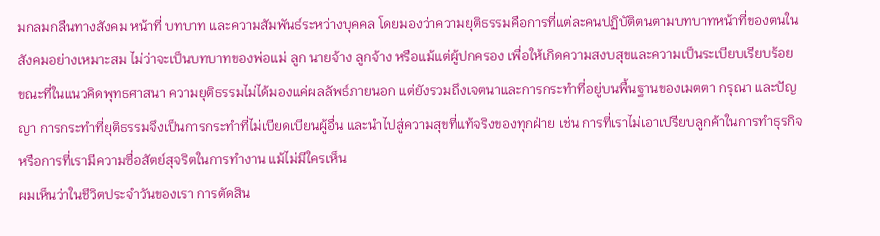มกลมกลืนทางสังคม หน้าที่ บทบาท และความสัมพันธ์ระหว่างบุคคล โดยมองว่าความยุติธรรมคือการที่แต่ละคนปฏิบัติตนตามบทบาทหน้าที่ของตนในสังคมอย่างเหมาะสม ไม่ว่าจะเป็นบทบาทของพ่อแม่ ลูก นายจ้าง ลูกจ้าง หรือแม้แต่ผู้ปกครอง เพื่อให้เกิดความสงบสุขและความเป็นระเบียบเรียบร้อย
ขณะที่ในแนวคิดพุทธศาสนา ความยุติธรรมไม่ได้มองแค่ผลลัพธ์ภายนอก แต่ยังรวมถึงเจตนาและการกระทำที่อยู่บนพื้นฐานของเมตตา กรุณา และปัญญา การกระทำที่ยุติธรรมจึงเป็นการกระทำที่ไม่เบียดเบียนผู้อื่น และนำไปสู่ความสุขที่แท้จริงของทุกฝ่าย เช่น การที่เราไม่เอาเปรียบลูกค้าในการทำธุรกิจ หรือการที่เรามีความซื่อสัตย์สุจริตในการทำงาน แม้ไม่มีใครเห็น
ผมเห็นว่าในชีวิตประจำวันของเรา การตัดสิน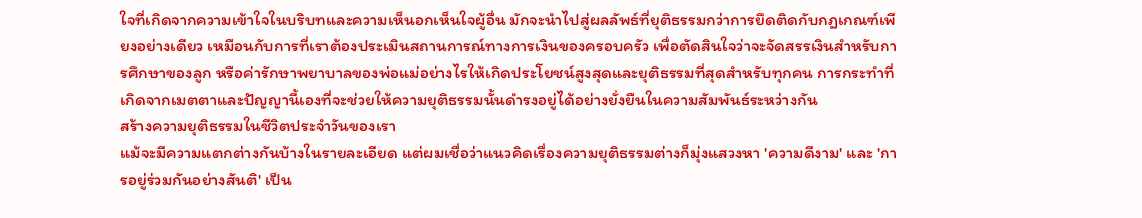ใจที่เกิดจากความเข้าใจในบริบทและความเห็นอกเห็นใจผู้อื่น มักจะนำไปสู่ผลลัพธ์ที่ยุติธรรมกว่าการยึดติดกับกฎเกณฑ์เพียงอย่างเดียว เหมือนกับการที่เราต้องประเมินสถานการณ์ทางการเงินของครอบครัว เพื่อตัดสินใจว่าจะจัดสรรเงินสำหรับการศึกษาของลูก หรือค่ารักษาพยาบาลของพ่อแม่อย่างไรให้เกิดประโยชน์สูงสุดและยุติธรรมที่สุดสำหรับทุกคน การกระทำที่เกิดจากเมตตาและปัญญานี้เองที่จะช่วยให้ความยุติธรรมนั้นดำรงอยู่ได้อย่างยั่งยืนในความสัมพันธ์ระหว่างกัน
สร้างความยุติธรรมในชีวิตประจำวันของเรา
แม้จะมีความแตกต่างกันบ้างในรายละเอียด แต่ผมเชื่อว่าแนวคิดเรื่องความยุติธรรมต่างก็มุ่งแสวงหา 'ความดีงาม' และ 'การอยู่ร่วมกันอย่างสันติ' เป็น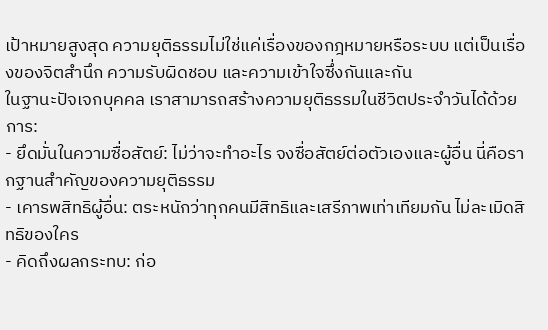เป้าหมายสูงสุด ความยุติธรรมไม่ใช่แค่เรื่องของกฎหมายหรือระบบ แต่เป็นเรื่องของจิตสำนึก ความรับผิดชอบ และความเข้าใจซึ่งกันและกัน
ในฐานะปัจเจกบุคคล เราสามารถสร้างความยุติธรรมในชีวิตประจำวันได้ด้วยการ:
- ยึดมั่นในความซื่อสัตย์: ไม่ว่าจะทำอะไร จงซื่อสัตย์ต่อตัวเองและผู้อื่น นี่คือรากฐานสำคัญของความยุติธรรม
- เคารพสิทธิผู้อื่น: ตระหนักว่าทุกคนมีสิทธิและเสรีภาพเท่าเทียมกัน ไม่ละเมิดสิทธิของใคร
- คิดถึงผลกระทบ: ก่อ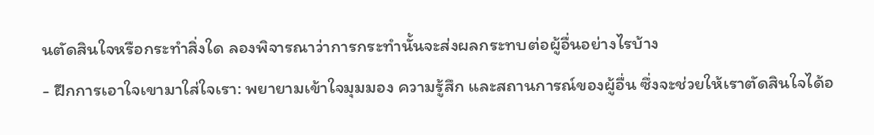นตัดสินใจหรือกระทำสิ่งใด ลองพิจารณาว่าการกระทำนั้นจะส่งผลกระทบต่อผู้อื่นอย่างไรบ้าง
- ฝึกการเอาใจเขามาใส่ใจเรา: พยายามเข้าใจมุมมอง ความรู้สึก และสถานการณ์ของผู้อื่น ซึ่งจะช่วยให้เราตัดสินใจได้อ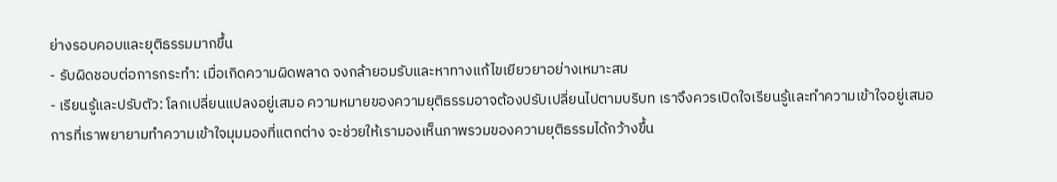ย่างรอบคอบและยุติธรรมมากขึ้น
- รับผิดชอบต่อการกระทำ: เมื่อเกิดความผิดพลาด จงกล้ายอมรับและหาทางแก้ไขเยียวยาอย่างเหมาะสม
- เรียนรู้และปรับตัว: โลกเปลี่ยนแปลงอยู่เสมอ ความหมายของความยุติธรรมอาจต้องปรับเปลี่ยนไปตามบริบท เราจึงควรเปิดใจเรียนรู้และทำความเข้าใจอยู่เสมอ
การที่เราพยายามทำความเข้าใจมุมมองที่แตกต่าง จะช่วยให้เรามองเห็นภาพรวมของความยุติธรรมได้กว้างขึ้น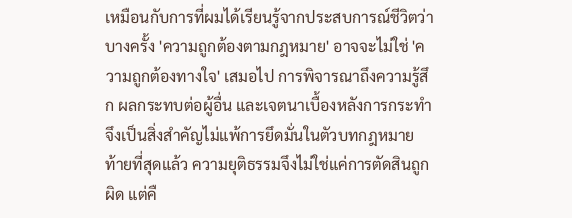เหมือนกับการที่ผมได้เรียนรู้จากประสบการณ์ชีวิตว่าบางครั้ง 'ความถูกต้องตามกฎหมาย' อาจจะไม่ใช่ 'ความถูกต้องทางใจ' เสมอไป การพิจารณาถึงความรู้สึก ผลกระทบต่อผู้อื่น และเจตนาเบื้องหลังการกระทำ จึงเป็นสิ่งสำคัญไม่แพ้การยึดมั่นในตัวบทกฎหมาย
ท้ายที่สุดแล้ว ความยุติธรรมจึงไม่ใช่แค่การตัดสินถูกผิด แต่คื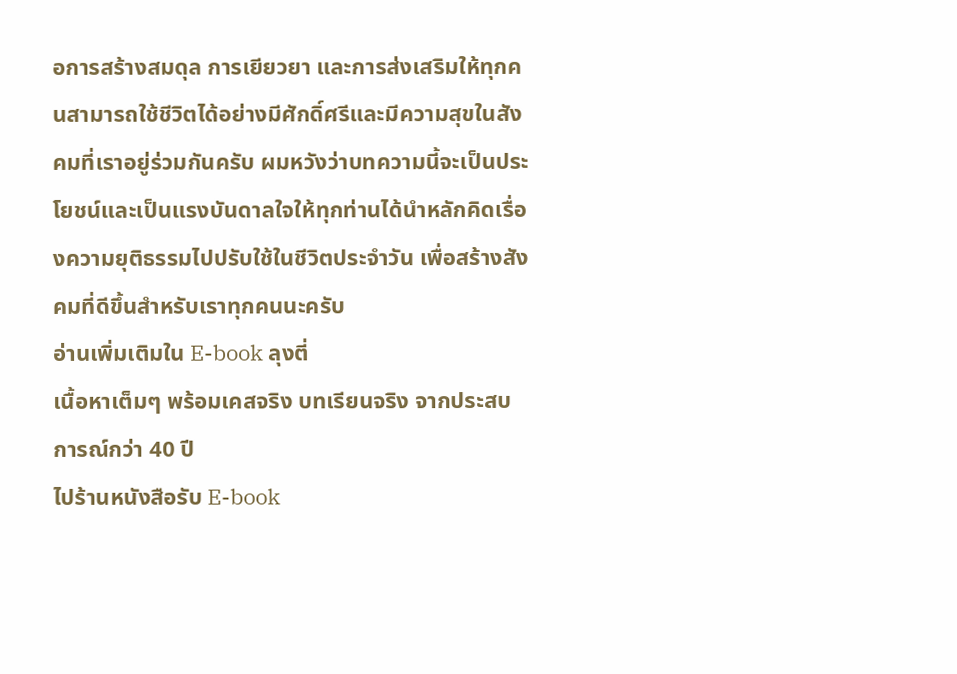อการสร้างสมดุล การเยียวยา และการส่งเสริมให้ทุกคนสามารถใช้ชีวิตได้อย่างมีศักดิ์ศรีและมีความสุขในสังคมที่เราอยู่ร่วมกันครับ ผมหวังว่าบทความนี้จะเป็นประโยชน์และเป็นแรงบันดาลใจให้ทุกท่านได้นำหลักคิดเรื่องความยุติธรรมไปปรับใช้ในชีวิตประจำวัน เพื่อสร้างสังคมที่ดีขึ้นสำหรับเราทุกคนนะครับ
อ่านเพิ่มเติมใน E-book ลุงตี่
เนื้อหาเต็มๆ พร้อมเคสจริง บทเรียนจริง จากประสบการณ์กว่า 40 ปี
ไปร้านหนังสือรับ E-book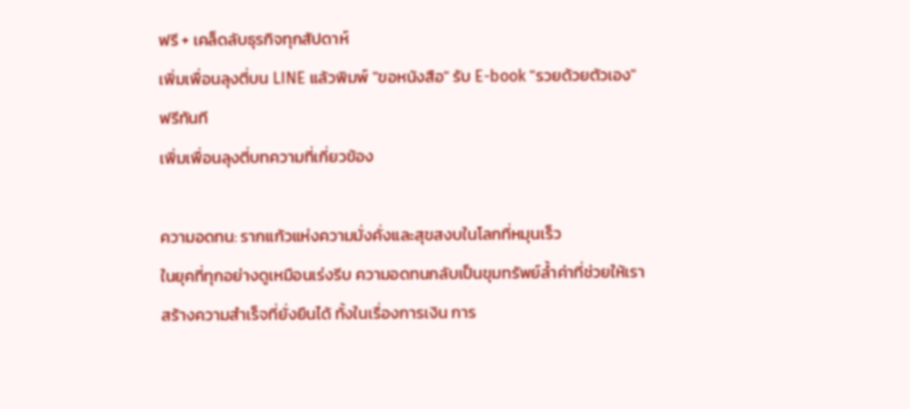ฟรี + เคล็ดลับธุรกิจทุกสัปดาห์
เพิ่มเพื่อนลุงตี่บน LINE แล้วพิมพ์ "ขอหนังสือ" รับ E-book "รวยด้วยตัวเอง" ฟรีทันที
เพิ่มเพื่อนลุงตี่บทความที่เกี่ยวข้อง

ความอดทน: รากแก้วแห่งความมั่งคั่งและสุขสงบในโลกที่หมุนเร็ว
ในยุคที่ทุกอย่างดูเหมือนเร่งรีบ ความอดทนกลับเป็นขุมทรัพย์ล้ำค่าที่ช่วยให้เราสร้างความสำเร็จที่ยั่งยืนได้ ทั้งในเรื่องการเงิน การ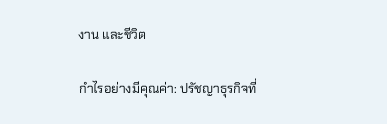งาน และชีวิต

กำไรอย่างมีคุณค่า: ปรัชญาธุรกิจที่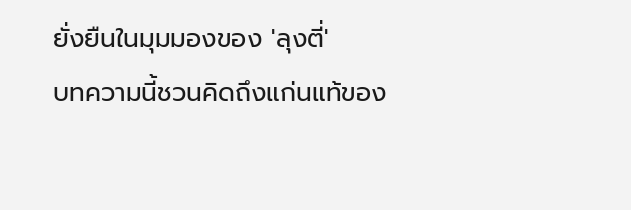ยั่งยืนในมุมมองของ 'ลุงตี่'
บทความนี้ชวนคิดถึงแก่นแท้ของ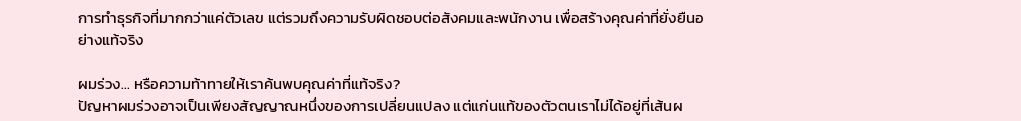การทำธุรกิจที่มากกว่าแค่ตัวเลข แต่รวมถึงความรับผิดชอบต่อสังคมและพนักงาน เพื่อสร้างคุณค่าที่ยั่งยืนอย่างแท้จริง

ผมร่วง... หรือความท้าทายให้เราค้นพบคุณค่าที่แท้จริง?
ปัญหาผมร่วงอาจเป็นเพียงสัญญาณหนึ่งของการเปลี่ยนแปลง แต่แก่นแท้ของตัวตนเราไม่ได้อยู่ที่เส้นผ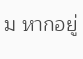ม หากอยู่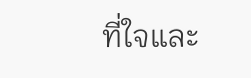ที่ใจและ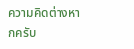ความคิดต่างหากครับ